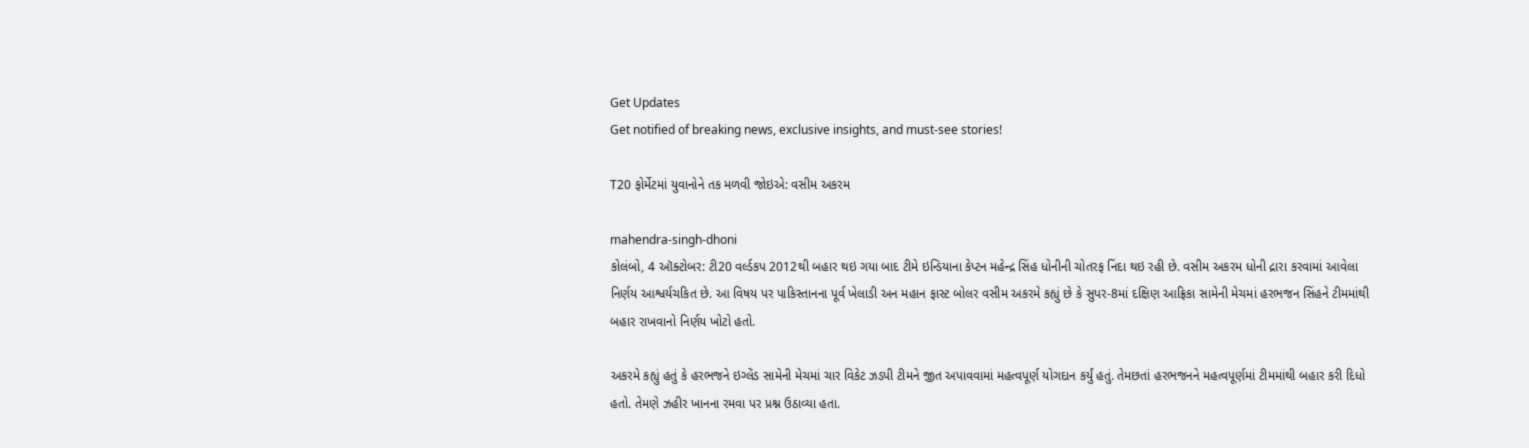Get Updates
Get notified of breaking news, exclusive insights, and must-see stories!

T20 ફોર્મેટમાં યુવાનોને તક મળવી જોઇએ: વસીમ અકરમ

mahendra-singh-dhoni
કોલંબો, 4 ઑક્ટોબર: ટી20 વર્લ્ડકપ 2012થી બહાર થઇ ગયા બાદ ટીમે ઇન્ડિયાના કેપ્ટન મહેન્દ્ર સિંહ ધોનીની ચોતરફ નિંદા થઇ રહી છે. વસીમ અકરમ ધોની દ્રારા કરવામાં આવેલા નિર્ણય આશ્વર્યચકિત છે. આ વિષય પર પાકિસ્તાનના પૂર્વ ખેલાડી અન મહાન ફાસ્ટ બોલર વસીમ અકરમે કહ્યું છે કે સુપર-8માં દક્ષિણ આફ્રિકા સામેની મેચમાં હરભજન સિંહને ટીમમાંથી બહાર રાખવાનો નિર્ણય ખોટો હતો.

અકરમે કહ્યું હતું કે હરભજને ઇગ્લેંડ સામેની મેચમાં ચાર વિકેટ ઝડપી ટીમને જીત અપાવવામાં મહત્વપૂર્ણ યોગદાન કર્યું હતું. તેમછતાં હરભજનને મહત્વપૂર્ણમાં ટીમમાંથી બહાર કરી દિધો હતો. તેમણે ઝહીર ખાનના રમવા પર પ્રશ્ન ઉઠાવ્યા હતા.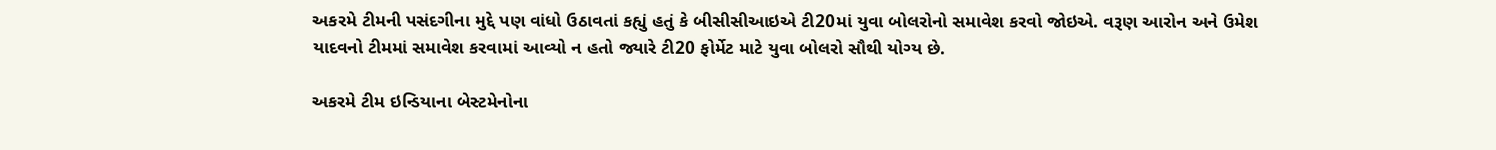અકરમે ટીમની પસંદગીના મુદ્દે પણ વાંધો ઉઠાવતાં કહ્યું હતું કે બીસીસીઆઇએ ટી20માં યુવા બોલરોનો સમાવેશ કરવો જોઇએ. વરૂણ આરોન અને ઉમેશ યાદવનો ટીમમાં સમાવેશ કરવામાં આવ્યો ન હતો જ્યારે ટી20 ફોર્મેટ માટે યુવા બોલરો સૌથી યોગ્ય છે.

અકરમે ટીમ ઇન્ડિયાના બેસ્ટમેનોના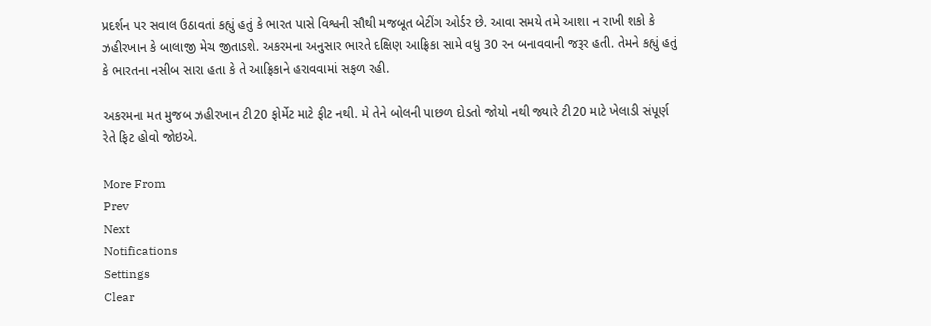પ્રદર્શન પર સવાલ ઉઠાવતાં કહ્યું હતું કે ભારત પાસે વિશ્વની સૌથી મજબૂત બેટીંગ ઓર્ડર છે. આવા સમયે તમે આશા ન રાખી શકો કે ઝહીરખાન કે બાલાજી મેચ જીતાડશે. અકરમના અનુસાર ભારતે દક્ષિણ આફ્રિકા સામે વધુ 30 રન બનાવવાની જરૂર હતી. તેમને કહ્યું હતું કે ભારતના નસીબ સારા હતા કે તે આફ્રિકાને હરાવવામાં સફળ રહી.

અકરમના મત મુજબ ઝહીરખાન ટી20 ફોર્મેટ માટે ફીટ નથી. મે તેને બોલની પાછળ દોડતો જોયો નથી જ્યારે ટી20 માટે ખેલાડી સંપૂર્ણ રેતે ફિટ હોવો જોઇએ.

More From
Prev
Next
Notifications
Settings
Clear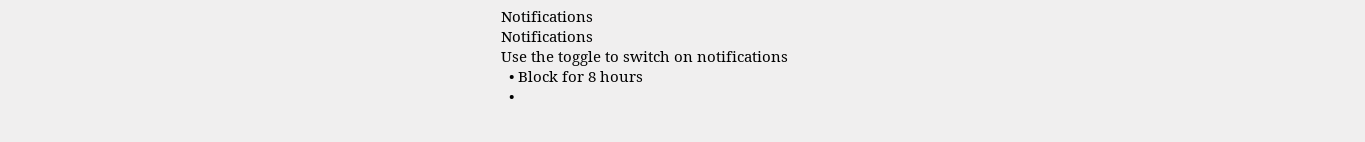Notifications
Notifications
Use the toggle to switch on notifications
  • Block for 8 hours
  •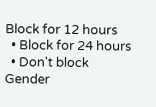Block for 12 hours
  • Block for 24 hours
  • Don't block
Gender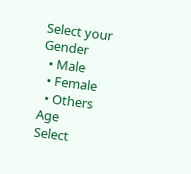Select your Gender
  • Male
  • Female
  • Others
Age
Select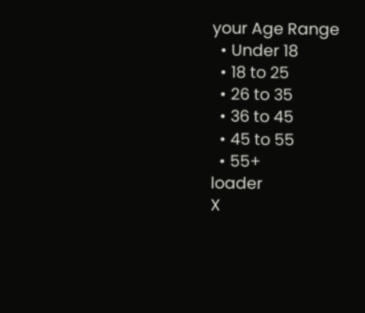your Age Range
  • Under 18
  • 18 to 25
  • 26 to 35
  • 36 to 45
  • 45 to 55
  • 55+
loader
X